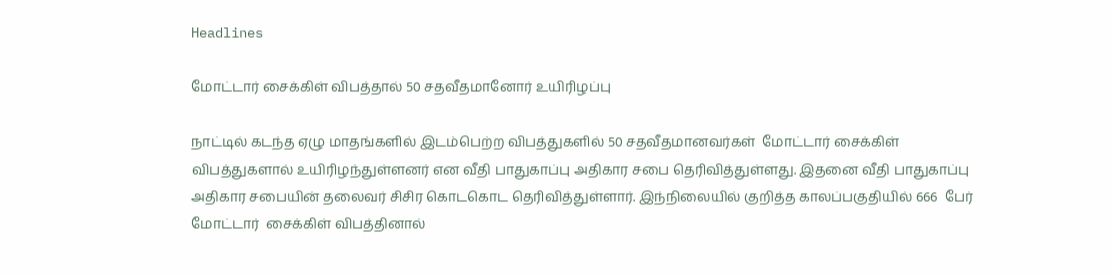Headlines

மோட்டார் சைக்கிள் விபத்தால் 50 சதவீதமானோர் உயிரிழப்பு

நாட்டில் கடந்த ஏழு மாதங்களில் இடம்பெற்ற விபத்துகளில் 50 சதவீதமானவர்கள்  மோட்டார் சைக்கிள் விபத்துகளால் உயிரிழந்துள்ளனர் என வீதி பாதுகாப்பு அதிகார சபை தெரிவித்துள்ளது. இதனை வீதி பாதுகாப்பு அதிகார சபையின் தலைவர் சிசிர கொடகொட தெரிவித்துள்ளார். இந்நிலையில் குறித்த காலப்பகுதியில் 666  பேர் மோட்டார்  சைக்கிள் விபத்தினால்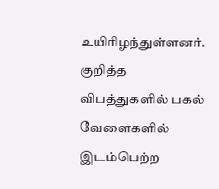உயிரிழந்துள்ளனர். குறித்த விபத்துகளில் பகல் வேளைகளில் இடம்பெற்ற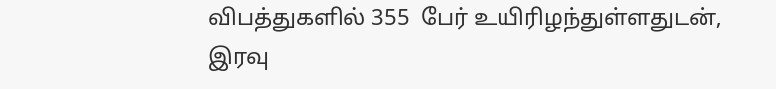விபத்துகளில் 355  பேர் உயிரிழந்துள்ளதுடன்,  இரவு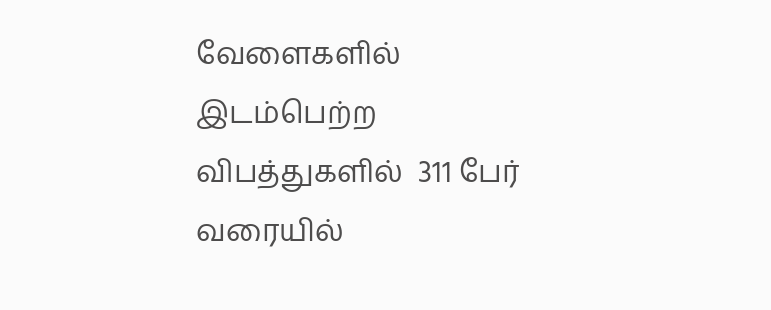வேளைகளில் இடம்பெற்ற விபத்துகளில்  311 பேர் வரையில்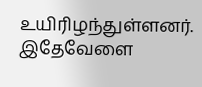உயிரிழந்துள்ளனர். இதேவேளை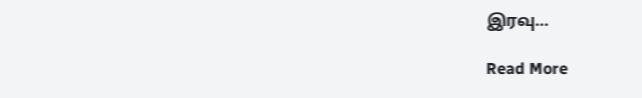இரவு…

Read More